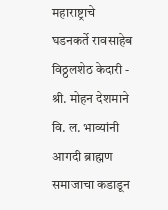महाराष्ट्राचे घडनकर्ते रावसाहेब विठ्ठलशेठ केदारी - श्री. मोहन देशमाने
वि. ल. भाव्यांनी आगदी ब्राह्मण समाजाचा कडाडून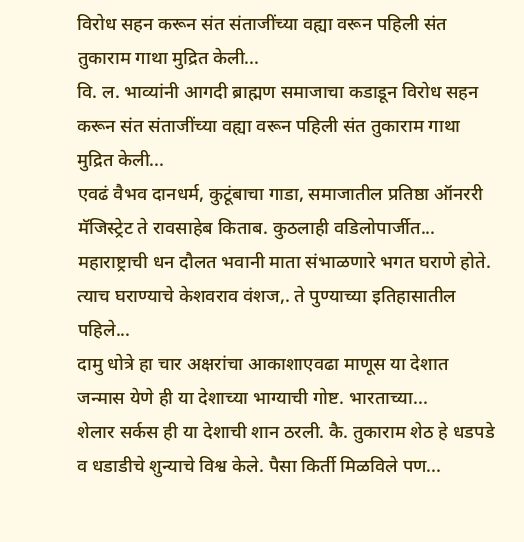विरोध सहन करून संत संताजींच्या वह्या वरून पहिली संत तुकाराम गाथा मुद्रित केली...
वि. ल. भाव्यांनी आगदी ब्राह्मण समाजाचा कडाडून विरोध सहन करून संत संताजींच्या वह्या वरून पहिली संत तुकाराम गाथा मुद्रित केली...
एवढं वैभव दानधर्म, कुटूंबाचा गाडा, समाजातील प्रतिष्ठा ऑनररी मॅजिस्ट्रेट ते रावसाहेब किताब. कुठलाही वडिलोपार्जीत...
महाराष्ट्राची धन दौलत भवानी माता संभाळणारे भगत घराणे होते. त्याच घराण्याचे केशवराव वंशज,. ते पुण्याच्या इतिहासातील पहिले...
दामु धोत्रे हा चार अक्षरांचा आकाशाएवढा माणूस या देशात जन्मास येणे ही या देशाच्या भाग्याची गोष्ट. भारताच्या...
शेलार सर्कस ही या देशाची शान ठरली. कै. तुकाराम शेठ हे धडपडे व धडाडीचे शुन्याचे विश्व केले. पैसा किर्ती मिळविले पण...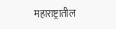महाराष्ट्रातील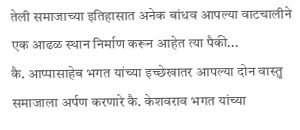तेली समाजाच्या इतिहासात अनेक बांधव आपल्या वाटचालीने एक आढळ स्थान निर्माण करून आहेत त्या पैकी...
कै. आप्पासाहेब भगत यांच्या इच्छेखातर आपल्या दोन वास्तु समाजाला अर्पण करणारे कै. केशवराव भगत यांच्या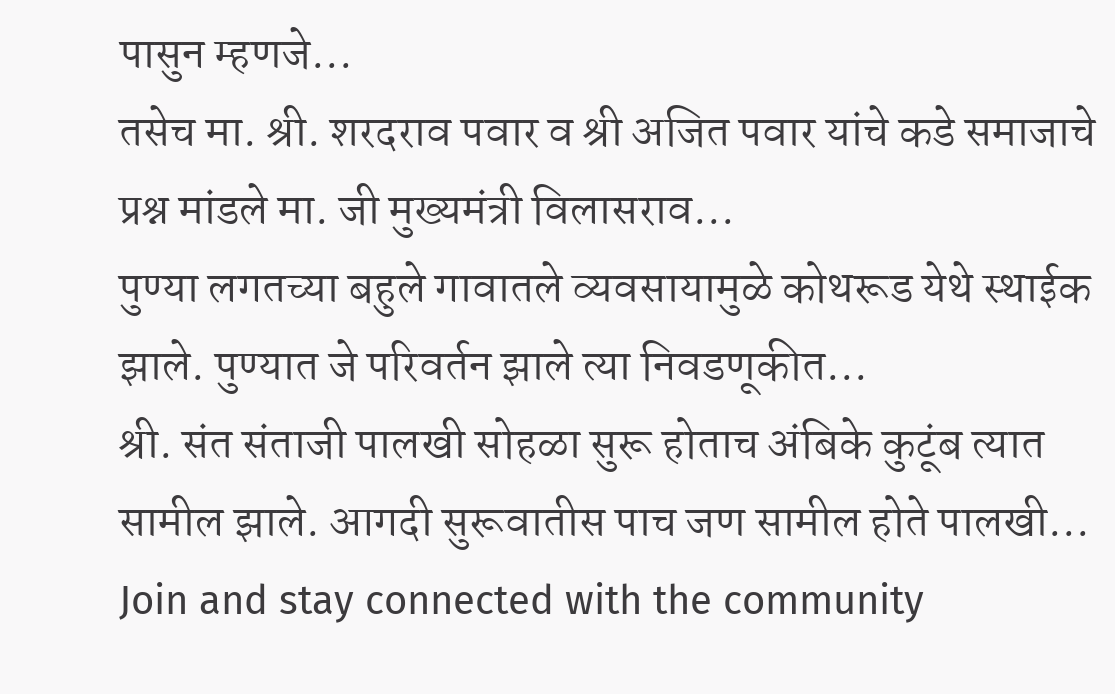पासुन म्हणजे...
तसेच मा. श्री. शरदराव पवार व श्री अजित पवार यांचे कडे समाजाचे प्रश्न मांडले मा. जी मुख्यमंत्री विलासराव...
पुण्या लगतच्या बहुले गावातले व्यवसायामुळे कोथरूड येथे स्थाईक झाले. पुण्यात जे परिवर्तन झाले त्या निवडणूकीत...
श्री. संत संताजी पालखी सोहळा सुरू होताच अंबिके कुटूंब त्यात सामील झाले. आगदी सुरूवातीस पाच जण सामील होते पालखी...
Join and stay connected with the community